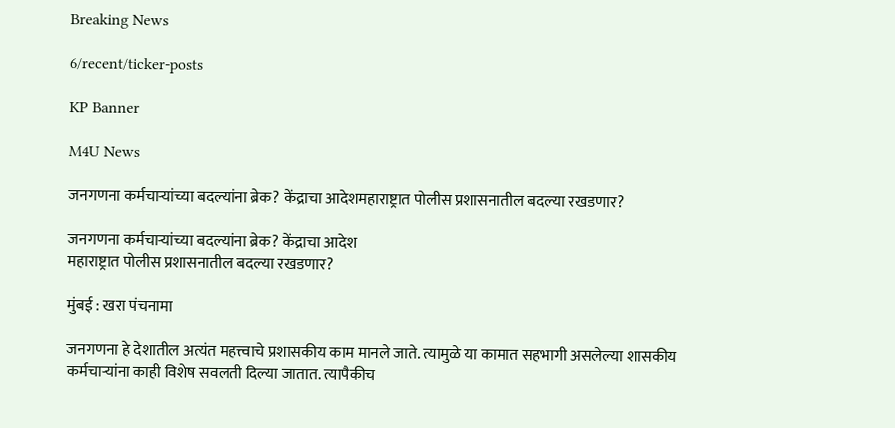Breaking News

6/recent/ticker-posts

KP Banner

M4U News

जनगणना कर्मचाऱ्यांच्या बदल्यांना ब्रेक? केंद्राचा आदेशमहाराष्ट्रात पोलीस प्रशासनातील बदल्या रखडणार?

जनगणना कर्मचाऱ्यांच्या बदल्यांना ब्रेक? केंद्राचा आदेश
महाराष्ट्रात पोलीस प्रशासनातील बदल्या रखडणार?

मुंबई : खरा पंचनामा

जनगणना हे देशातील अत्यंत महत्त्वाचे प्रशासकीय काम मानले जाते. त्यामुळे या कामात सहभागी असलेल्या शासकीय कर्मचाऱ्यांना काही विशेष सवलती दिल्या जातात. त्यापैकीच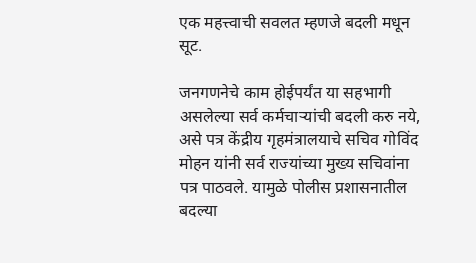एक महत्त्वाची सवलत म्हणजे बदली मधून सूट.

जनगणनेचे काम होईपर्यंत या सहभागी असलेल्या सर्व कर्मचाऱ्यांची बदली करु नये, असे पत्र केंद्रीय गृहमंत्रालयाचे सचिव गोविंद मोहन यांनी सर्व राज्यांच्या मुख्य सचिवांना पत्र पाठवले. यामुळे पोलीस प्रशासनातील बदल्या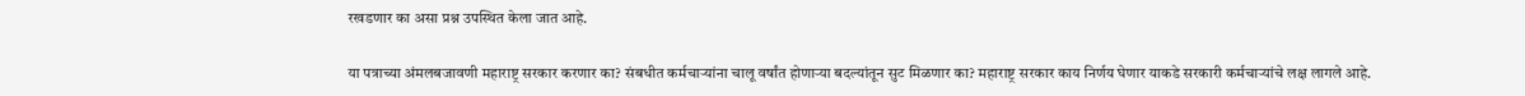रखडणार का असा प्रश्न उपस्थित केला जात आहे.

या पत्राच्या अंमलबजावणी महाराष्ट्र सरकार करणार का? संबधीत कर्मचाऱ्यांना चालू वर्षांत होणाऱ्या बदल्यांतून सुट मिळणार का? महाराष्ट्र सरकार काय निर्णय घेणार याकडे सरकारी कर्मचाऱ्यांचे लक्ष लागले आहे.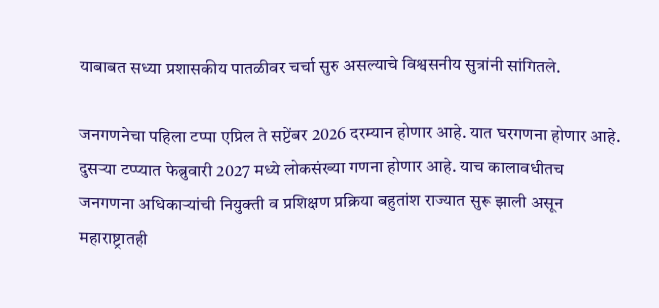याबाबत सध्या प्रशासकीय पातळीवर चर्चा सुरु असल्याचे विश्वसनीय सुत्रांनी सांगितले.

जनगणनेचा पहिला टप्पा एप्रिल ते सप्टेंबर 2026 दरम्यान होणार आहे. यात घरगणना होणार आहे. दुसऱ्या टप्प्यात फेब्रुवारी 2027 मध्ये लोकसंख्या गणना होणार आहे. याच कालावधीतच जनगणना अधिकाऱ्यांची नियुक्ती व प्रशिक्षण प्रक्रिया बहुतांश राज्यात सुरू झाली असून महाराष्ट्रातही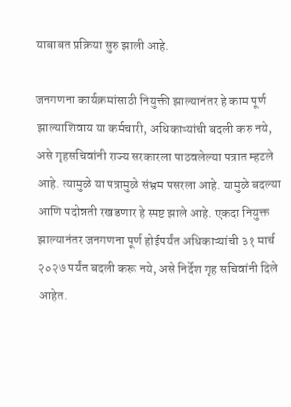याबाबत प्रक्रिया सुरु झाली आहे.

जनगणना कार्यक्रमांसाठी नियुक्ती झाल्यानंतर हे काम पूर्ण झाल्याशिवाय या कर्मचारी, अधिकाऱ्यांची बदली करु नये, असे गृहसचिवांनी राज्य सरकारला पाठवलेल्या पत्रात म्हटले आहे. त्यामुळे या पत्रामुळे संभ्रम पसरला आहे. यामुळे बदल्या आणि पदोन्नती रखडणार हे स्पष्ट झाले आहे. एकदा नियुक्त झाल्यानंतर जनगणना पूर्ण होईपर्यंत अधिकाऱ्यांची ३१ मार्च २०२७ पर्यंत बदली करू नये, असे निर्देश गृह सचिवांनी दिले आहेत.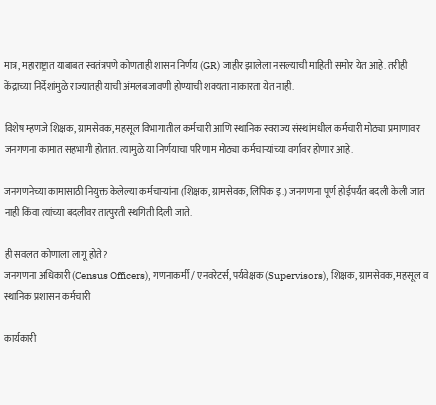मात्र, महाराष्ट्रात याबाबत स्वतंत्रपणे कोणताही शासन निर्णय (GR) जाहीर झालेला नसल्याची माहिती समोर येत आहे. तरीही केंद्राच्या निर्देशांमुळे राज्यातही याची अंमलबजावणी होण्याची शक्यता नाकारता येत नाही.

विशेष म्हणजे शिक्षक, ग्रामसेवक, महसूल विभागातील कर्मचारी आणि स्थानिक स्वराज्य संस्थांमधील कर्मचारी मोठ्या प्रमाणावर जनगणना कामात सहभागी होतात. त्यामुळे या निर्णयाचा परिणाम मोठ्या कर्मचाऱ्यांच्या वर्गावर होणार आहे.

जनगणनेच्या कामासाठी नियुक्त केलेल्या कर्मचाऱ्यांना (शिक्षक, ग्रामसेवक, लिपिक इ.) जनगणना पूर्ण होईपर्यंत बदली केली जात नाही किंवा त्यांच्या बदलीवर तात्पुरती स्थगिती दिली जाते.

ही सवलत कोणाला लागू होते?
जनगणना अधिकारी (Census Officers), गणनाकर्मी / एनवरेटर्स, पर्यवेक्षक (Supervisors), शिक्षक, ग्रामसेवक, महसूल व स्थानिक प्रशासन कर्मचारी

कार्यकारी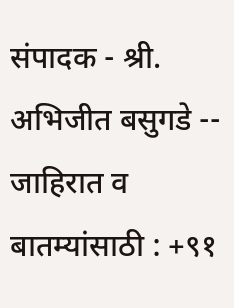संपादक - श्री. अभिजीत बसुगडे -- जाहिरात व बातम्यांसाठी : +९१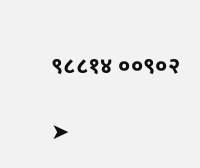९८८१४ ००९०२

➤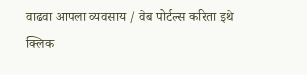वाढवा आपला व्यवसाय / वेब पोर्टल्स करिता इथे क्लिक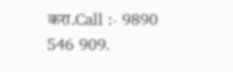करा.Call :- 9890 546 909.